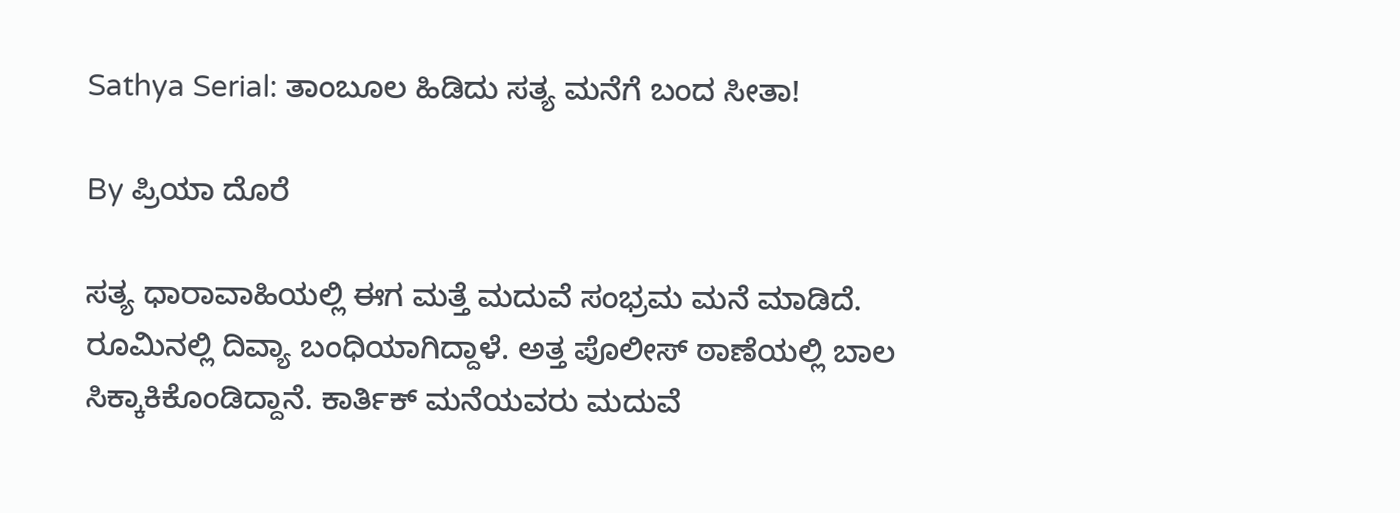Sathya Serial: ತಾಂಬೂಲ ಹಿಡಿದು ಸತ್ಯ ಮನೆಗೆ ಬಂದ ಸೀತಾ!

By ಪ್ರಿಯಾ ದೊರೆ

ಸತ್ಯ ಧಾರಾವಾಹಿಯಲ್ಲಿ ಈಗ ಮತ್ತೆ ಮದುವೆ ಸಂಭ್ರಮ ಮನೆ ಮಾಡಿದೆ. ರೂಮಿನಲ್ಲಿ ದಿವ್ಯಾ ಬಂಧಿಯಾಗಿದ್ದಾಳೆ. ಅತ್ತ ಪೊಲೀಸ್ ಠಾಣೆಯಲ್ಲಿ ಬಾಲ ಸಿಕ್ಕಾಕಿಕೊಂಡಿದ್ದಾನೆ. ಕಾರ್ತಿಕ್ ಮನೆಯವರು ಮದುವೆ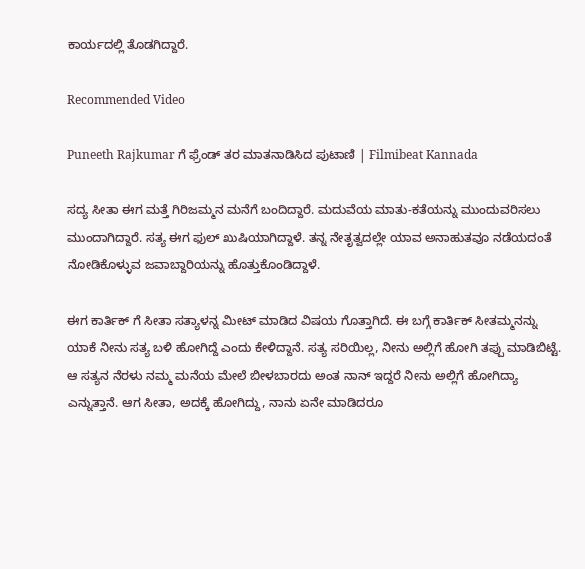ಕಾರ್ಯದಲ್ಲಿ ತೊಡಗಿದ್ದಾರೆ.

Recommended Video

Puneeth Rajkumar ಗೆ ಫ್ರೆಂಡ್ ತರ ಮಾತನಾಡಿಸಿದ ಪುಟಾಣಿ | Filmibeat Kannada

ಸದ್ಯ ಸೀತಾ ಈಗ ಮತ್ತೆ ಗಿರಿಜಮ್ಮನ ಮನೆಗೆ ಬಂದಿದ್ದಾರೆ. ಮದುವೆಯ ಮಾತು-ಕತೆಯನ್ನು ಮುಂದುವರಿಸಲು ಮುಂದಾಗಿದ್ದಾರೆ. ಸತ್ಯ ಈಗ ಫುಲ್ ಖುಷಿಯಾಗಿದ್ದಾಳೆ. ತನ್ನ ನೇತೃತ್ವದಲ್ಲೇ ಯಾವ ಅನಾಹುತವೂ ನಡೆಯದಂತೆ ನೋಡಿಕೊಳ್ಳುವ ಜವಾಬ್ದಾರಿಯನ್ನು ಹೊತ್ತುಕೊಂಡಿದ್ದಾಳೆ.

ಈಗ ಕಾರ್ತಿಕ್ ಗೆ ಸೀತಾ ಸತ್ಯಾಳನ್ನ ಮೀಟ್ ಮಾಡಿದ ವಿಷಯ ಗೊತ್ತಾಗಿದೆ. ಈ ಬಗ್ಗೆ ಕಾರ್ತಿಕ್ ಸೀತಮ್ಮನನ್ನು ಯಾಕೆ ನೀನು ಸತ್ಯ ಬಳಿ ಹೋಗಿದ್ದೆ ಎಂದು ಕೇಳಿದ್ದಾನೆ. ಸತ್ಯ ಸರಿಯಿಲ್ಲ, ನೀನು ಅಲ್ಲಿಗೆ ಹೋಗಿ ತಪ್ಪು ಮಾಡಿಬಿಟ್ಟೆ. ಆ ಸತ್ಯನ ನೆರಳು ನಮ್ಮ ಮನೆಯ ಮೇಲೆ ಬೀಳಬಾರದು ಅಂತ ನಾನ್ ಇದ್ದರೆ ನೀನು ಅಲ್ಲಿಗೆ ಹೋಗಿದ್ಯಾ ಎನ್ನುತ್ತಾನೆ. ಆಗ ಸೀತಾ, ಅದಕ್ಕೆ ಹೋಗಿದ್ದು, ನಾನು ಏನೇ ಮಾಡಿದರೂ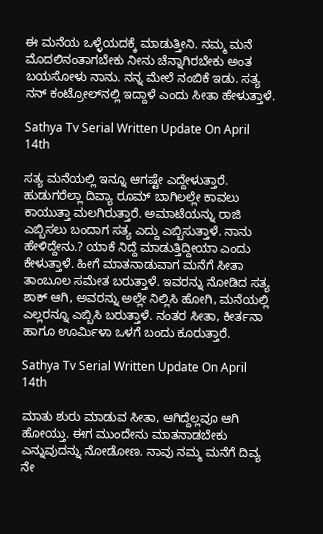ಈ ಮನೆಯ ಒಳ್ಳೆಯದಕ್ಕೆ ಮಾಡುತ್ತೀನಿ. ನಮ್ಮ ಮನೆ ಮೊದಲಿನಂತಾಗಬೇಕು ನೀನು ಚೆನ್ನಾಗಿರಬೇಕು ಅಂತ ಬಯಸೋಳು ನಾನು. ನನ್ನ ಮೇಲೆ ನಂಬಿಕೆ ಇಡು. ಸತ್ಯ ನನ್ ಕಂಟ್ರೋಲ್‌ನಲ್ಲಿ ಇದ್ದಾಳೆ ಎಂದು ಸೀತಾ ಹೇಳುತ್ತಾಳೆ.

Sathya Tv Serial Written Update On April 14th

ಸತ್ಯ ಮನೆಯಲ್ಲಿ ಇನ್ನೂ ಆಗಷ್ಟೇ ಎದ್ದೇಳುತ್ತಾರೆ. ಹುಡುಗರೆಲ್ಲಾ ದಿವ್ಯಾ ರೂಮ್ ಬಾಗಿಲಲ್ಲೇ ಕಾವಲು ಕಾಯುತ್ತಾ ಮಲಗಿರುತ್ತಾರೆ. ಅಮಾಟೆಯನ್ನು ರಾಜಿ ಎಬ್ಬಿಸಲು ಬಂದಾಗ ಸತ್ಯ ಎದ್ದು ಎಬ್ಬಿಸುತ್ತಾಳೆ. ನಾನು ಹೇಳಿದ್ದೇನು.? ಯಾಕೆ ನಿದ್ದೆ ಮಾಡುತ್ತಿದ್ದೀಯಾ ಎಂದು ಕೇಳುತ್ತಾಳೆ. ಹೀಗೆ ಮಾತನಾಡುವಾಗ ಮನೆಗೆ ಸೀತಾ ತಾಂಬೂಲ ಸಮೇತ ಬರುತ್ತಾಳೆ. ಇವರನ್ನು ನೋಡಿದ ಸತ್ಯ ಶಾಕ್ ಆಗಿ, ಅವರನ್ನು ಅಲ್ಲೇ ನಿಲ್ಲಿಸಿ ಹೋಗಿ, ಮನೆಯಲ್ಲಿ ಎಲ್ಲರನ್ನೂ ಎಬ್ಬಿಸಿ ಬರುತ್ತಾಳೆ. ನಂತರ ಸೀತಾ, ಕೀರ್ತನಾ ಹಾಗೂ ಊರ್ಮಿಳಾ ಒಳಗೆ ಬಂದು ಕೂರುತ್ತಾರೆ.

Sathya Tv Serial Written Update On April 14th

ಮಾತು ಶುರು ಮಾಡುವ ಸೀತಾ, ಆಗಿದ್ದೆಲ್ಲವೂ ಆಗಿ ಹೋಯ್ತು. ಈಗ ಮುಂದೇನು ಮಾತನಾಡಬೇಕು ಎನ್ನುವುದನ್ನು ನೋಡೋಣ. ನಾವು ನಮ್ಮ ಮನೆಗೆ ದಿವ್ಯ ನೇ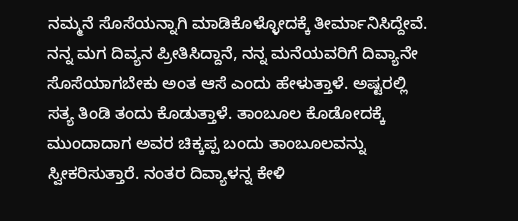ನಮ್ಮನೆ ಸೊಸೆಯನ್ನಾಗಿ ಮಾಡಿಕೊಳ್ಳೋದಕ್ಕೆ ತೀರ್ಮಾನಿಸಿದ್ದೇವೆ. ನನ್ನ ಮಗ ದಿವ್ಯನ ಪ್ರೀತಿಸಿದ್ದಾನೆ, ನನ್ನ ಮನೆಯವರಿಗೆ ದಿವ್ಯಾನೇ ಸೊಸೆಯಾಗಬೇಕು ಅಂತ ಆಸೆ ಎಂದು ಹೇಳುತ್ತಾಳೆ. ಅಷ್ಟರಲ್ಲಿ ಸತ್ಯ ತಿಂಡಿ ತಂದು ಕೊಡುತ್ತಾಳೆ. ತಾಂಬೂಲ ಕೊಡೋದಕ್ಕೆ ಮುಂದಾದಾಗ ಅವರ ಚಿಕ್ಕಪ್ಪ ಬಂದು ತಾಂಬೂಲವನ್ನು ಸ್ವೀಕರಿಸುತ್ತಾರೆ. ನಂತರ ದಿವ್ಯಾಳನ್ನ ಕೇಳಿ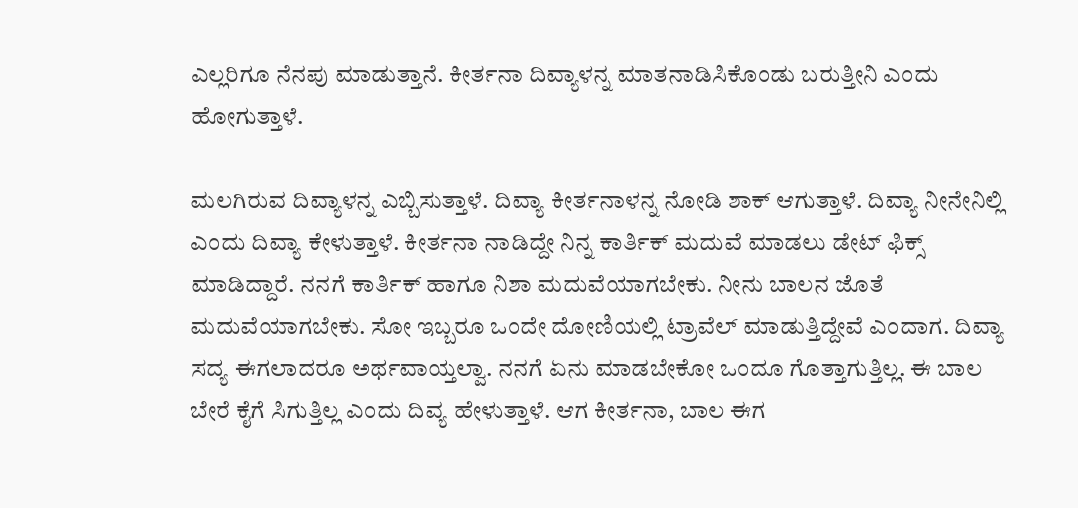ಎಲ್ಲರಿಗೂ ನೆನಪು ಮಾಡುತ್ತಾನೆ. ಕೀರ್ತನಾ ದಿವ್ಯಾಳನ್ನ ಮಾತನಾಡಿಸಿಕೊಂಡು ಬರುತ್ತೀನಿ ಎಂದು ಹೋಗುತ್ತಾಳೆ.

ಮಲಗಿರುವ ದಿವ್ಯಾಳನ್ನ ಎಬ್ಬಿಸುತ್ತಾಳೆ. ದಿವ್ಯಾ ಕೀರ್ತನಾಳನ್ನ ನೋಡಿ ಶಾಕ್ ಆಗುತ್ತಾಳೆ. ದಿವ್ಯಾ ನೀನೇನಿಲ್ಲಿ ಎಂದು ದಿವ್ಯಾ ಕೇಳುತ್ತಾಳೆ. ಕೀರ್ತನಾ ನಾಡಿದ್ದೇ ನಿನ್ನ ಕಾರ್ತಿಕ್ ಮದುವೆ ಮಾಡಲು ಡೇಟ್ ಫಿಕ್ಸ್ ಮಾಡಿದ್ದಾರೆ. ನನಗೆ ಕಾರ್ತಿಕ್ ಹಾಗೂ ನಿಶಾ ಮದುವೆಯಾಗಬೇಕು. ನೀನು ಬಾಲನ ಜೊತೆ ಮದುವೆಯಾಗಬೇಕು. ಸೋ ಇಬ್ಬರೂ ಒಂದೇ ದೋಣಿಯಲ್ಲಿ ಟ್ರಾವೆಲ್ ಮಾಡುತ್ತಿದ್ದೇವೆ ಎಂದಾಗ. ದಿವ್ಯಾ ಸದ್ಯ ಈಗಲಾದರೂ ಅರ್ಥವಾಯ್ತಲ್ವಾ. ನನಗೆ ಏನು ಮಾಡಬೇಕೋ ಒಂದೂ ಗೊತ್ತಾಗುತ್ತಿಲ್ಲ. ಈ ಬಾಲ ಬೇರೆ ಕೈಗೆ ಸಿಗುತ್ತಿಲ್ಲ ಎಂದು ದಿವ್ಯ ಹೇಳುತ್ತಾಳೆ. ಆಗ ಕೀರ್ತನಾ, ಬಾಲ ಈಗ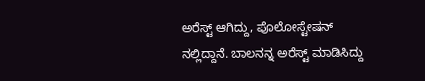ಅರೆಸ್ಟ್ ಆಗಿದ್ದು, ಪೊಲೋಸ್ಟೇಷನ್ ನಲ್ಲಿದ್ದಾನೆ. ಬಾಲನನ್ನ ಅರೆಸ್ಟ್ ಮಾಡಿಸಿದ್ದು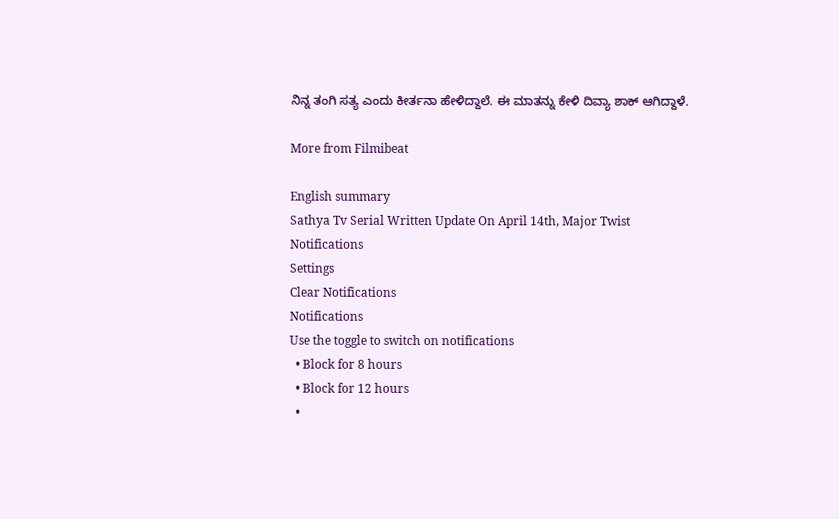ನಿನ್ನ ತಂಗಿ ಸತ್ಯ ಎಂದು ಕೀರ್ತನಾ ಹೇಳಿದ್ದಾಲೆ. ಈ ಮಾತನ್ನು ಕೇಳಿ ದಿವ್ಯಾ ಶಾಕ್ ಆಗಿದ್ದಾಳೆ.

More from Filmibeat

English summary
Sathya Tv Serial Written Update On April 14th, Major Twist
Notifications
Settings
Clear Notifications
Notifications
Use the toggle to switch on notifications
  • Block for 8 hours
  • Block for 12 hours
  •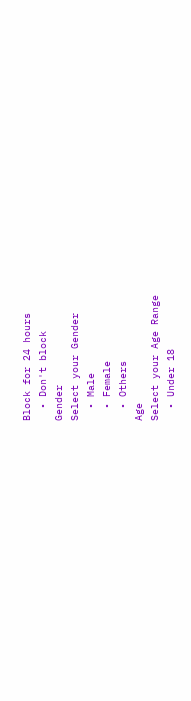Block for 24 hours
  • Don't block
Gender
Select your Gender
  • Male
  • Female
  • Others
Age
Select your Age Range
  • Under 18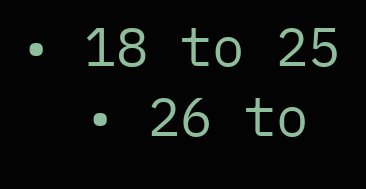• 18 to 25
  • 26 to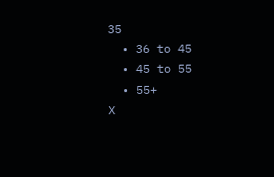35
  • 36 to 45
  • 45 to 55
  • 55+
X